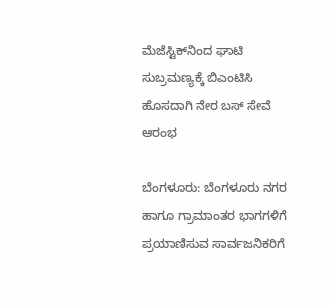ಮೆಜೆಸ್ಟಿಕ್‌ನಿಂದ ಘಾಟಿ ಸುಬ್ರಮಣ್ಯಕ್ಕೆ ಬಿಎಂಟಿಸಿ ಹೊಸದಾಗಿ ನೇರ ಬಸ್‌ ಸೇವೆ ಆರಂಭ

ಬೆಂಗಳೂರು: ಬೆಂಗಳೂರು‌ ನಗರ ಹಾಗೂ ಗ್ರಾಮಾಂತರ ಭಾಗಗಳಿಗೆ ಪ್ರಯಾಣಿಸುವ ಸಾರ್ವಜನಿಕರಿಗೆ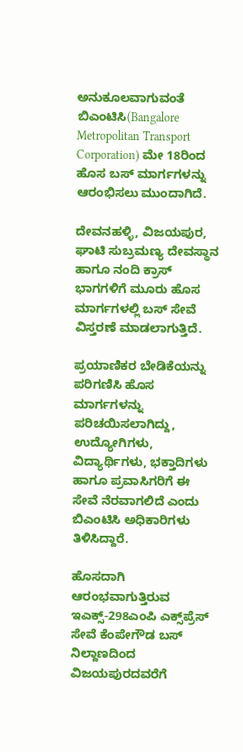ಅನುಕೂಲವಾಗುವಂತೆ ಬಿಎಂಟಿಸಿ(Bangalore Metropolitan Transport Corporation) ಮೇ 18ರಿಂದ ಹೊಸ ಬಸ್ ಮಾರ್ಗಗಳನ್ನು ಆರಂಭಿಸಲು ಮುಂದಾಗಿದೆ.

ದೇವನಹಳ್ಳಿ, ವಿಜಯಪುರ, ಘಾಟಿ ಸುಬ್ರಮಣ್ಯ ದೇವಸ್ಥಾನ ಹಾಗೂ ನಂದಿ ಕ್ರಾಸ್ ಭಾಗಗಳಿಗೆ ಮೂರು ಹೊಸ ಮಾರ್ಗಗಳಲ್ಲಿ ಬಸ್ ಸೇವೆ ವಿಸ್ತರಣೆ ಮಾಡಲಾಗುತ್ತಿದೆ.

ಪ್ರಯಾಣಿಕರ ಬೇಡಿಕೆಯನ್ನು ಪರಿಗಣಿಸಿ ಹೊಸ ಮಾರ್ಗಗಳನ್ನು ಪರಿಚಯಿಸಲಾಗಿದ್ದು, ಉದ್ಯೋಗಿಗಳು, ವಿದ್ಯಾರ್ಥಿಗಳು, ಭಕ್ತಾದಿಗಳು ಹಾಗೂ ಪ್ರವಾಸಿಗರಿಗೆ ಈ ಸೇವೆ ನೆರವಾಗಲಿದೆ ಎಂದು ಬಿಎಂಟಿಸಿ ಅಧಿಕಾರಿಗಳು ತಿಳಿಸಿದ್ದಾರೆ.

ಹೊಸದಾಗಿ ಆರಂಭವಾಗುತ್ತಿರುವ ಇಎಕ್ಸ್-298ಎಂಪಿ ಎಕ್ಸ್‌ಪ್ರೆಸ್ ಸೇವೆ ಕೆಂಪೇಗೌಡ ಬಸ್ ನಿಲ್ದಾಣದಿಂದ ವಿಜಯಪುರದವರೆಗೆ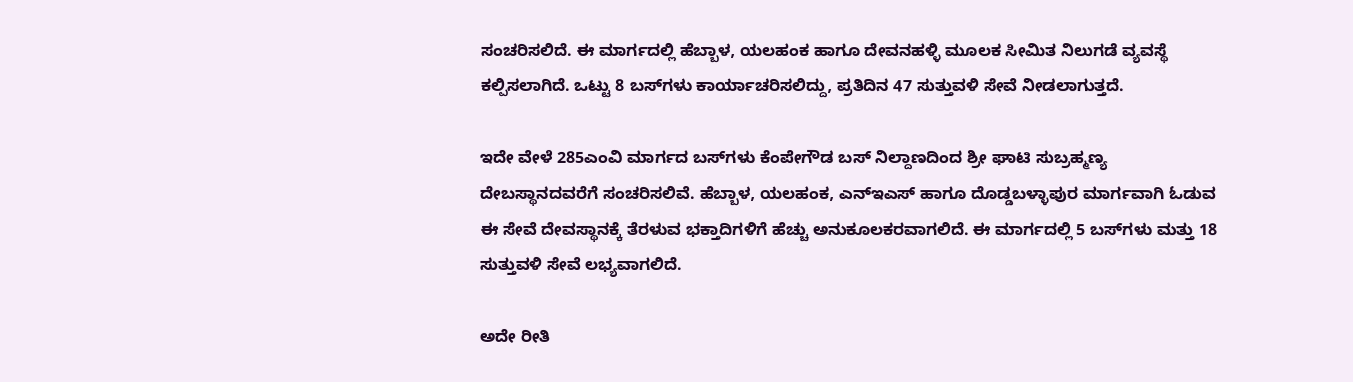ಸಂಚರಿಸಲಿದೆ. ಈ ಮಾರ್ಗದಲ್ಲಿ ಹೆಬ್ಬಾಳ, ಯಲಹಂಕ ಹಾಗೂ ದೇವನಹಳ್ಳಿ ಮೂಲಕ ಸೀಮಿತ ನಿಲುಗಡೆ ವ್ಯವಸ್ಥೆ ಕಲ್ಪಿಸಲಾಗಿದೆ. ಒಟ್ಟು 8 ಬಸ್‌ಗಳು ಕಾರ್ಯಾಚರಿಸಲಿದ್ದು, ಪ್ರತಿದಿನ 47 ಸುತ್ತುವಳಿ ಸೇವೆ ನೀಡಲಾಗುತ್ತದೆ.

ಇದೇ ವೇಳೆ 285ಎಂವಿ ಮಾರ್ಗದ ಬಸ್‌ಗಳು ಕೆಂಪೇಗೌಡ ಬಸ್ ನಿಲ್ದಾಣದಿಂದ ಶ್ರೀ ಘಾಟಿ ಸುಬ್ರಹ್ಮಣ್ಯ ದೇಬಸ್ಥಾನದವರೆಗೆ ಸಂಚರಿಸಲಿವೆ. ಹೆಬ್ಬಾಳ, ಯಲಹಂಕ, ಎನ್‌ಇಎಸ್ ಹಾಗೂ ದೊಡ್ಡಬಳ್ಳಾಪುರ ಮಾರ್ಗವಾಗಿ ಓಡುವ ಈ ಸೇವೆ ದೇವಸ್ಥಾನಕ್ಕೆ ತೆರಳುವ ಭಕ್ತಾದಿಗಳಿಗೆ ಹೆಚ್ಚು ಅನುಕೂಲಕರವಾಗಲಿದೆ. ಈ ಮಾರ್ಗದಲ್ಲಿ 5 ಬಸ್‌ಗಳು ಮತ್ತು 18 ಸುತ್ತುವಳಿ ಸೇವೆ ಲಭ್ಯವಾಗಲಿದೆ.

ಅದೇ ರೀತಿ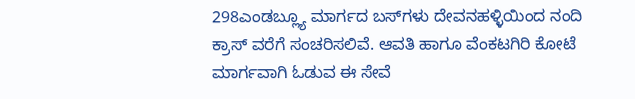298ಎಂಡಬ್ಲ್ಯೂ ಮಾರ್ಗದ ಬಸ್‌ಗಳು ದೇವನಹಳ್ಳಿಯಿಂದ ನಂದಿ ಕ್ರಾಸ್ ವರೆಗೆ ಸಂಚರಿಸಲಿವೆ. ಆವತಿ ಹಾಗೂ ವೆಂಕಟಗಿರಿ ಕೋಟೆ ಮಾರ್ಗವಾಗಿ ಓಡುವ ಈ ಸೇವೆ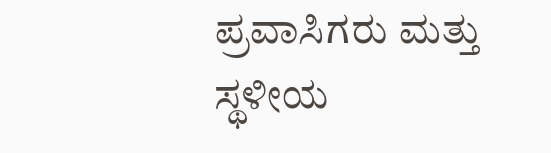ಪ್ರವಾಸಿಗರು ಮತ್ತು ಸ್ಥಳೀಯ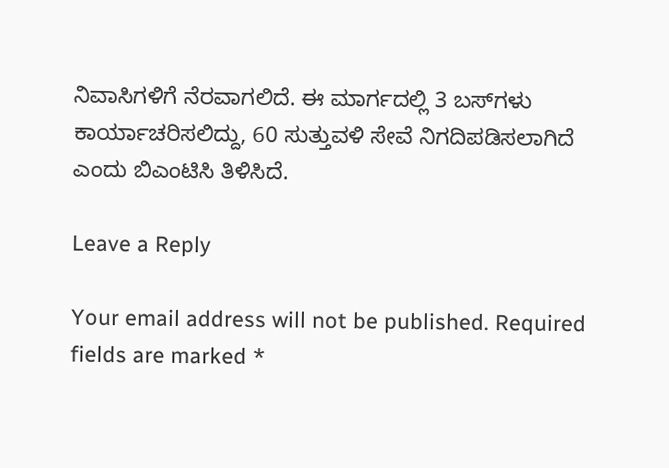ನಿವಾಸಿಗಳಿಗೆ ನೆರವಾಗಲಿದೆ. ಈ ಮಾರ್ಗದಲ್ಲಿ 3 ಬಸ್‌ಗಳು ಕಾರ್ಯಾಚರಿಸಲಿದ್ದು, 60 ಸುತ್ತುವಳಿ ಸೇವೆ ನಿಗದಿಪಡಿಸಲಾಗಿದೆ ಎಂದು ಬಿಎಂಟಿಸಿ ತಿಳಿಸಿದೆ.

Leave a Reply

Your email address will not be published. Required fields are marked *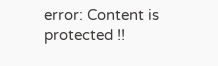error: Content is protected !!